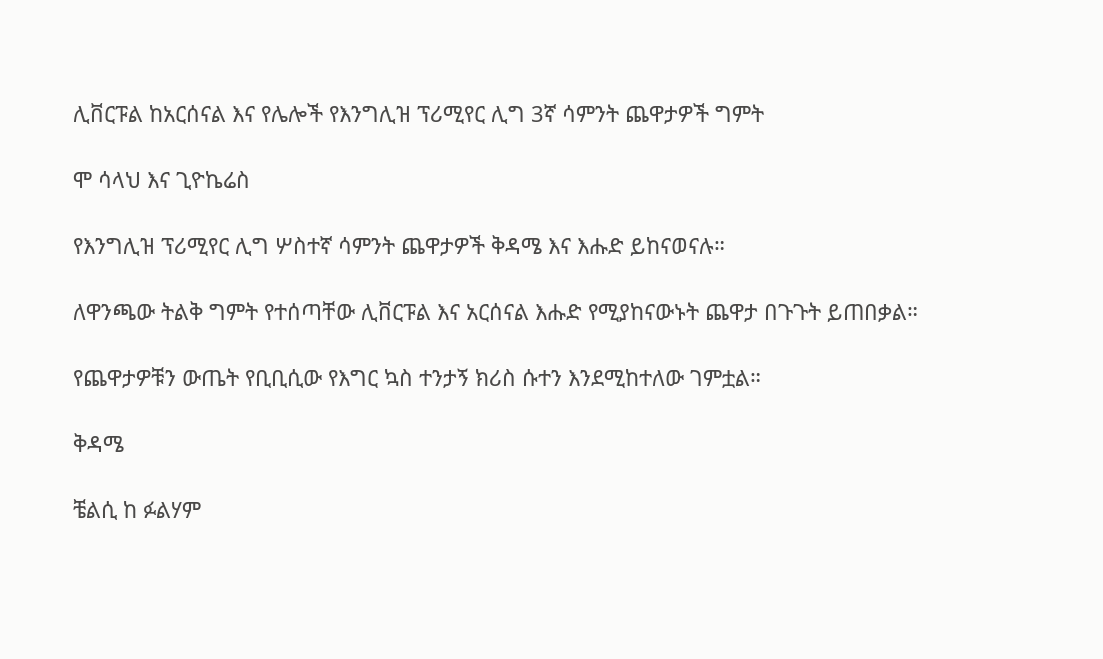ሊቨርፑል ከአርሰናል እና የሌሎች የእንግሊዝ ፕሪሚየር ሊግ 3ኛ ሳምንት ጨዋታዎች ግምት

ሞ ሳላህ እና ጊዮኬሬስ

የእንግሊዝ ፕሪሚየር ሊግ ሦስተኛ ሳምንት ጨዋታዎች ቅዳሜ እና እሑድ ይከናወናሉ።

ለዋንጫው ትልቅ ግምት የተሰጣቸው ሊቨርፑል እና አርሰናል እሑድ የሚያከናውኑት ጨዋታ በጉጉት ይጠበቃል።

የጨዋታዎቹን ውጤት የቢቢሲው የእግር ኳስ ተንታኝ ክሪስ ሱተን እንደሚከተለው ገምቷል።

ቅዳሜ

ቼልሲ ከ ፉልሃም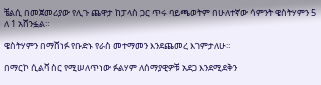ቼልሲ በመጀመሪያው የሊጉ ጨዋታ ከፓላስ ጋር ጥሩ ባይጫወትም በሁለተኛው ሳምንት ዌስትሃምን 5 ለ 1 አሸንፏል።

ዌስትሃምን በማሸነፉ የቡድኑ የራስ መተማመን እንደጨመረ እገምታለሁ።

በማርኮ ሲልቫ ስር የሚሠለጥነው ፉልሃም ለሰማያዊዎቹ አደጋ እንደሚደቅን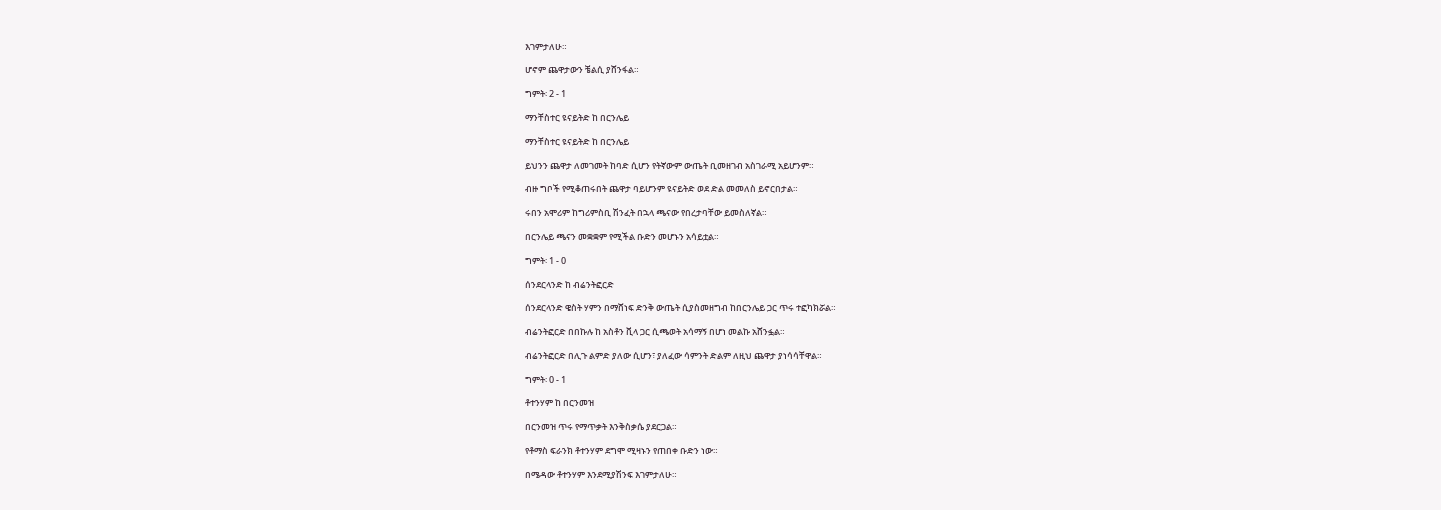እገምታለሁ።

ሆኖም ጨዋታውን ቼልሲ ያሸንፋል።

ግምት፡ 2 - 1

ማንቸስተር ዩናይትድ ከ በርንሌይ

ማንቸስተር ዩናይትድ ከ በርንሌይ

ይህንን ጨዋታ ለመገመት ከባድ ሲሆን የትኛውም ውጤት ቢመዘገብ አስገራሚ አይሆንም።

ብዙ ግቦች የሚቆጠሩበት ጨዋታ ባይሆንም ዩናይትድ ወደ ድል መመለስ ይኖርበታል።

ሩበን አሞሪም ከግሪምስቢ ሽንፈት በኋላ ጫናው የበረታባቸው ይመስለኛል።

በርንሌይ ጫናን መቋቋም የሚችል ቡድን መሆኑን አሳይቷል።

ግምት፡ 1 - 0

ሰንደርላንድ ከ ብሬንትፎርድ

ሰንደርላንድ ዌስት ሃምን በማሸነፍ ድንቅ ውጤት ሲያስመዘግብ ከበርንሌይ ጋር ጥሩ ተፎካክሯል።

ብሬንትፎርድ በበኩሉ ከ አስቶን ቪላ ጋር ሲጫወት አሳማኝ በሆነ መልኩ አሸንፏል።

ብሬንትፎርድ በሊጉ ልምድ ያለው ሲሆን፣ ያለፈው ሳምንት ድልም ለዚህ ጨዋታ ያነሳሳቸዋል።

ግምት፡ 0 - 1

ቶተንሃም ከ በርንመዝ

በርንመዝ ጥሩ የማጥቃት እንቅስቃሴ ያደርጋል።

የቶማስ ፍራንክ ቶተንሃም ደግሞ ሚዛኑን የጠበቀ ቡድን ነው።

በሜዳው ቶተንሃም እንደሚያሽንፍ እገምታለሁ።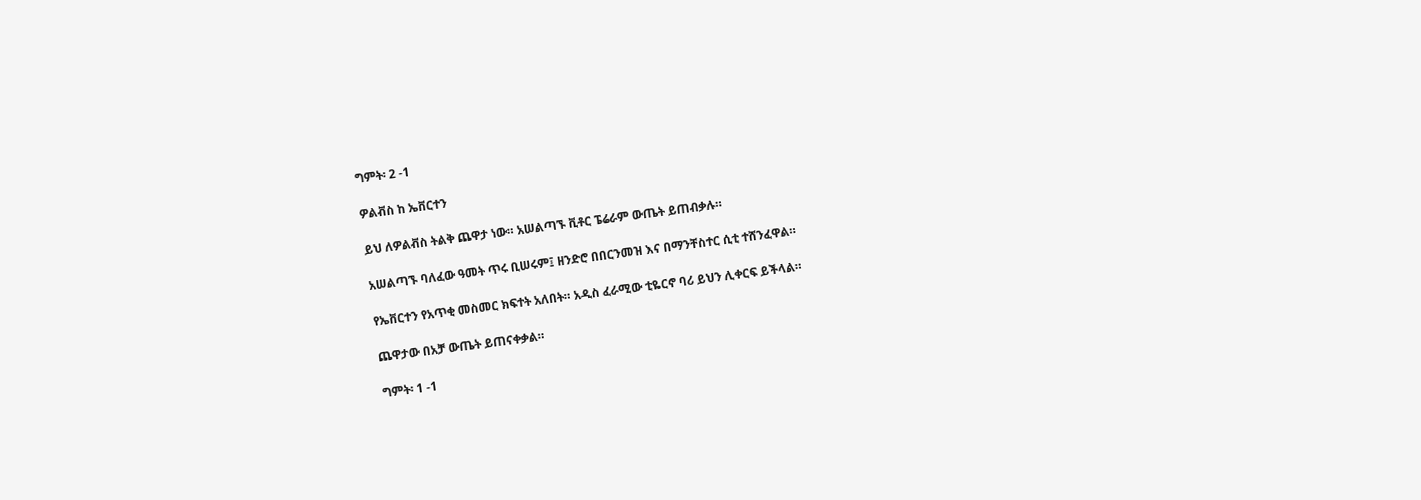ግምት፡ 2 -1

ዎልቭስ ከ ኤቨርተን

ይህ ለዎልቭስ ትልቅ ጨዋታ ነው። አሠልጣኙ ቪቶር ፔሬራም ውጤት ይጠብቃሉ።

አሠልጣኙ ባለፈው ዓመት ጥሩ ቢሠሩም፤ ዘንድሮ በበርንመዝ እና በማንቸስተር ሲቲ ተሸንፈዋል።

የኤቨርተን የአጥቂ መስመር ክፍተት አለበት። አዲስ ፈራሚው ቲዬርኖ ባሪ ይህን ሊቀርፍ ይችላል።

ጨዋታው በአቻ ውጤት ይጠናቀቃል።

ግምት፡ 1 -1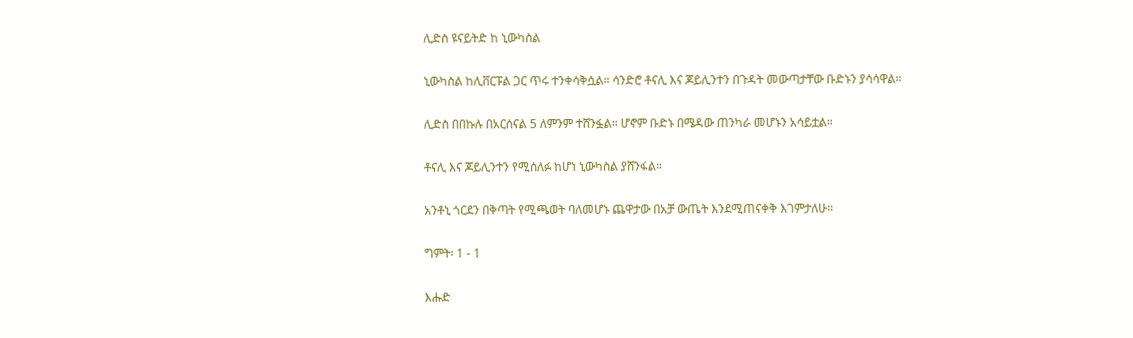ሊድስ ዩናይትድ ከ ኒውካስል

ኒውካስል ከሊቨርፑል ጋር ጥሩ ተንቀሳቅሷል። ሳንድሮ ቶናሊ እና ጆይሊንተን በጉዳት መውጣታቸው ቡድኑን ያሳሳዋል።

ሊድስ በበኩሉ በአርሰናል 5 ለምንም ተሸንፏል። ሆኖም ቡድኑ በሜዳው ጠንካራ መሆኑን አሳይቷል።

ቶናሊ እና ጆይሊንተን የሚሰለፉ ከሆነ ኒውካስል ያሸንፋል።

አንቶኒ ጎርደን በቅጣት የሚጫወት ባለመሆኑ ጨዋታው በአቻ ውጤት እንደሚጠናቀቅ እገምታለሁ።

ግምት፡ 1 - 1

እሑድ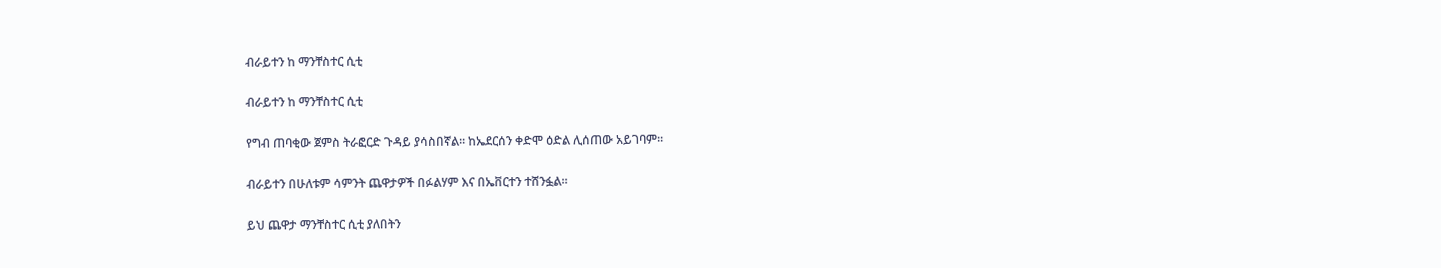ብራይተን ከ ማንቸስተር ሲቲ

ብራይተን ከ ማንቸስተር ሲቲ

የግብ ጠባቂው ጀምስ ትራፎርድ ጉዳይ ያሳስበኛል። ከኤደርሰን ቀድሞ ዕድል ሊሰጠው አይገባም።

ብራይተን በሁለቱም ሳምንት ጨዋታዎች በፉልሃም እና በኤቨርተን ተሸንፏል።

ይህ ጨዋታ ማንቸስተር ሲቲ ያለበትን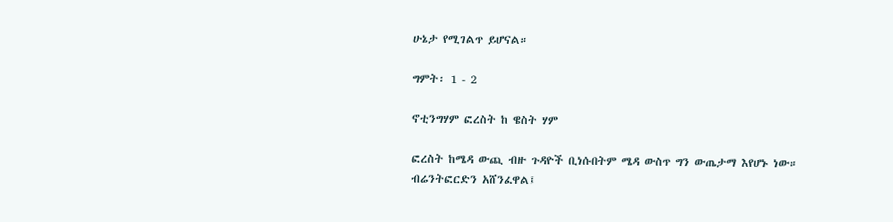ሁኔታ የሚገልጥ ይሆናል።

ግምት፡ 1 - 2

ኖቲንግሃም ፎረስት ከ ዌስት ሃም

ፎረስት ከሜዳ ውጪ ብዙ ጉዳዮች ቢነሱበትም ሜዳ ውስጥ ግን ውጤታማ እየሆኑ ነው። ብሬንትፎርድን አሸንፈዋል፤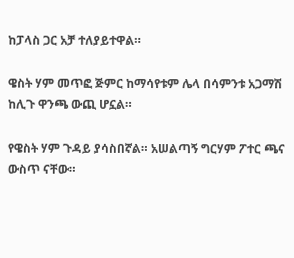ከፓላስ ጋር አቻ ተለያይተዋል።

ዌስት ሃም መጥፎ ጅምር ከማሳየቱም ሌላ በሳምንቱ አጋማሽ ከሊጉ ዋንጫ ውጪ ሆኗል።

የዌስት ሃም ጉዳይ ያሳስበኛል። አሠልጣኝ ግርሃም ፖተር ጫና ውስጥ ናቸው።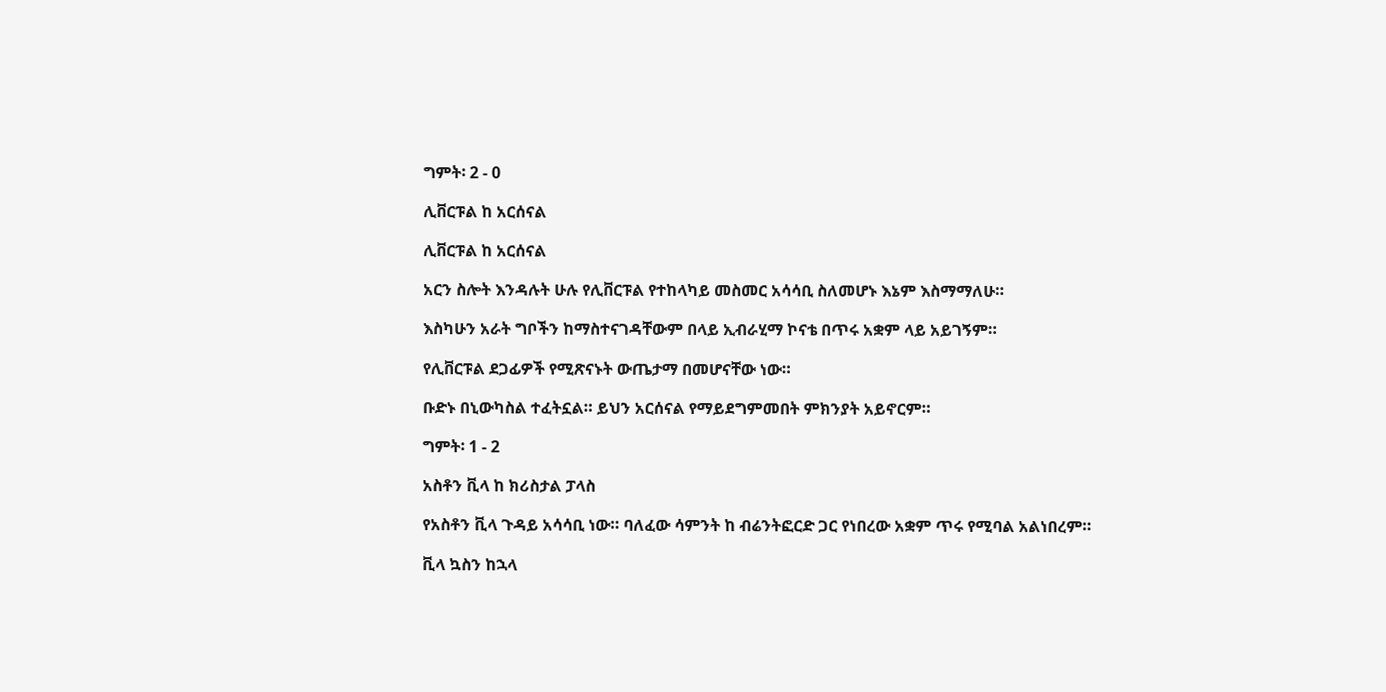ግምት፡ 2 - 0

ሊቨርፑል ከ አርሰናል

ሊቨርፑል ከ አርሰናል

አርን ስሎት እንዳሉት ሁሉ የሊቨርፑል የተከላካይ መስመር አሳሳቢ ስለመሆኑ እኔም እስማማለሁ።

እስካሁን አራት ግቦችን ከማስተናገዳቸውም በላይ ኢብራሂማ ኮናቴ በጥሩ አቋም ላይ አይገኝም።

የሊቨርፑል ደጋፊዎች የሚጽናኑት ውጤታማ በመሆናቸው ነው።

ቡድኑ በኒውካስል ተፈትኗል። ይህን አርሰናል የማይደግምመበት ምክንያት አይኖርም።

ግምት፡ 1 - 2

አስቶን ቪላ ከ ክሪስታል ፓላስ

የአስቶን ቪላ ጉዳይ አሳሳቢ ነው። ባለፈው ሳምንት ከ ብሬንትፎርድ ጋር የነበረው አቋም ጥሩ የሚባል አልነበረም።

ቪላ ኳስን ከኋላ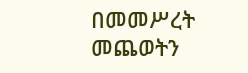በመመሥረት መጨወትን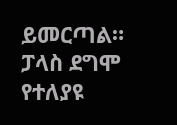ይመርጣል። ፓላስ ደግሞ የተለያዩ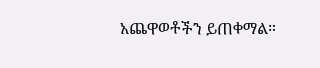አጨዋወቶችን ይጠቀማል።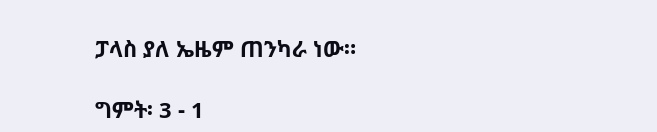ፓላስ ያለ ኤዜም ጠንካራ ነው።

ግምት፡ 3 - 1